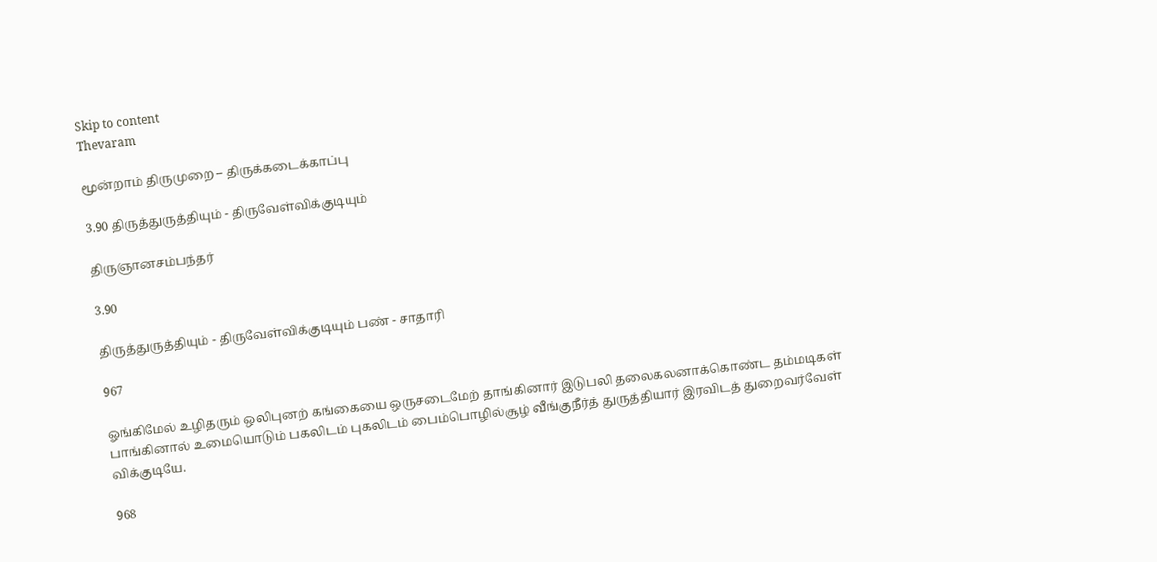Skip to content
Thevaram

மூன்றாம் திருமுறை – திருக்கடைக்காப்பு

3.90 திருத்துருத்தியும் - திருவேள்விக்குடியும்

திருஞானசம்பந்தர்

3.90

திருத்துருத்தியும் - திருவேள்விக்குடியும் பண் - சாதாரி

967

ஓங்கிமேல் உழிதரும் ஒலிபுனற் கங்கையை ஒருசடைமேற் தாங்கினார் இடுபலி தலைகலனாக்கொண்ட தம்மடிகள் பாங்கினால் உமையொடும் பகலிடம் புகலிடம் பைம்பொழில்சூழ் வீங்குநீர்த் துருத்தியார் இரவிடத் துறைவர்வேள் விக்குடியே.

968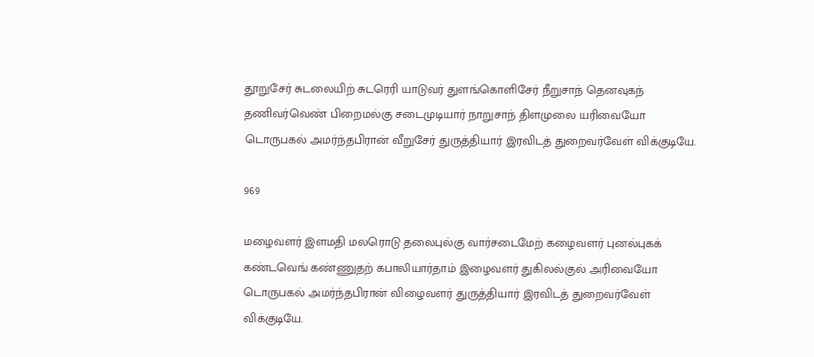தூறுசேர் சுடலையிற் சுடரெரி யாடுவர் துளங்கொளிசேர் நீறுசாந் தெனவுகந் தணிவர்வெண் பிறைமல்கு சடைமுடியார் நாறுசாந் திளமுலை யரிவையோ டொருபகல் அமர்ந்தபிரான் வீறுசேர் துருத்தியார் இரவிடத் துறைவர்வேள் விக்குடியே.

969

மழைவளர் இளமதி மலரொடு தலைபுல்கு வார்சடைமேற் கழைவளர் புனல்புகக் கண்டவெங் கண்ணுதற் கபாலியார்தாம் இழைவளர் துகிலல்குல் அரிவையோ டொருபகல் அமர்ந்தபிரான் விழைவளர் துருத்தியார் இரவிடத் துறைவர்வேள் விக்குடியே.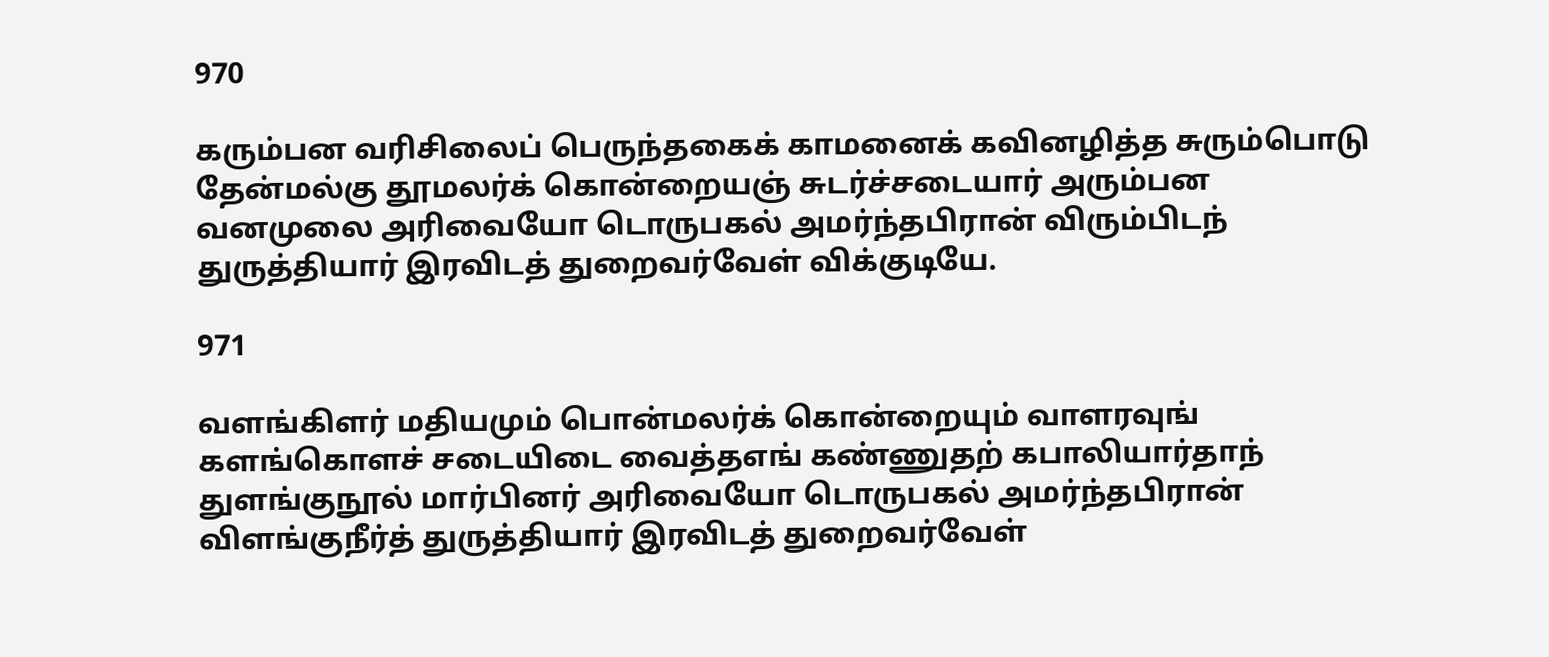970

கரும்பன வரிசிலைப் பெருந்தகைக் காமனைக் கவினழித்த சுரும்பொடு தேன்மல்கு தூமலர்க் கொன்றையஞ் சுடர்ச்சடையார் அரும்பன வனமுலை அரிவையோ டொருபகல் அமர்ந்தபிரான் விரும்பிடந் துருத்தியார் இரவிடத் துறைவர்வேள் விக்குடியே.

971

வளங்கிளர் மதியமும் பொன்மலர்க் கொன்றையும் வாளரவுங் களங்கொளச் சடையிடை வைத்தஎங் கண்ணுதற் கபாலியார்தாந் துளங்குநூல் மார்பினர் அரிவையோ டொருபகல் அமர்ந்தபிரான் விளங்குநீர்த் துருத்தியார் இரவிடத் துறைவர்வேள்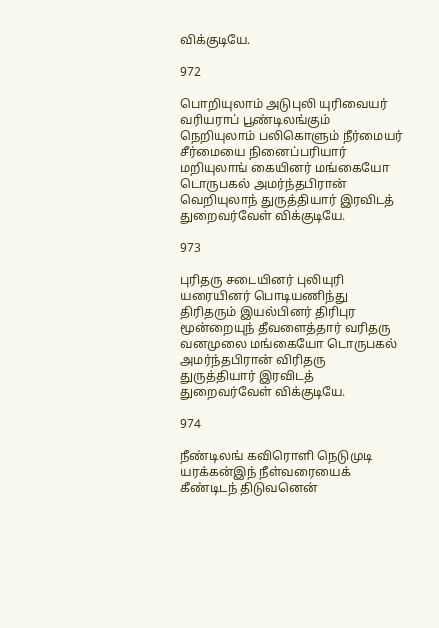விக்குடியே.

972

பொறியுலாம் அடுபுலி யுரிவையர் வரியராப் பூண்டிலங்கும் நெறியுலாம் பலிகொளும் நீர்மையர் சீர்மையை நினைப்பரியார் மறியுலாங் கையினர் மங்கையோ டொருபகல் அமர்ந்தபிரான் வெறியுலாந் துருத்தியார் இரவிடத் துறைவர்வேள் விக்குடியே.

973

புரிதரு சடையினர் புலியுரி யரையினர் பொடியணிந்து திரிதரும் இயல்பினர் திரிபுர மூன்றையுந் தீவளைத்தார் வரிதரு வனமுலை மங்கையோ டொருபகல் அமர்ந்தபிரான் விரிதரு துருத்தியார் இரவிடத் துறைவர்வேள் விக்குடியே.

974

நீண்டிலங் கவிரொளி நெடுமுடி யரக்கன்இந் நீள்வரையைக் கீண்டிடந் திடுவனென்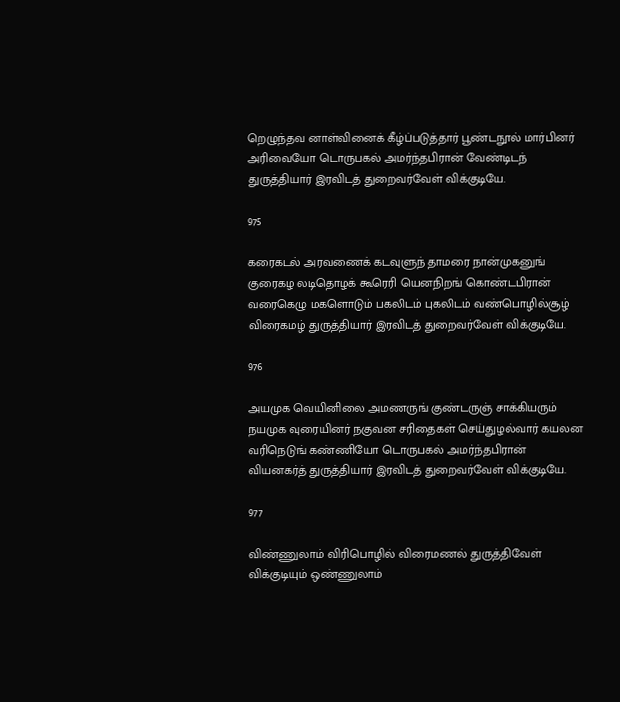றெழுந்தவ னாள்வினைக் கீழ்ப்படுத்தார் பூண்டநூல் மார்பினர் அரிவையோ டொருபகல் அமர்ந்தபிரான் வேண்டிடந் துருத்தியார் இரவிடத் துறைவர்வேள் விக்குடியே.

975

கரைகடல் அரவணைக் கடவுளுந் தாமரை நான்முகனுங் குரைகழ லடிதொழக் கூரெரி யெனநிறங் கொண்டபிரான் வரைகெழு மகளொடும் பகலிடம் புகலிடம் வண்பொழில்சூழ் விரைகமழ் துருத்தியார் இரவிடத் துறைவர்வேள் விக்குடியே.

976

அயமுக வெயினிலை அமணருங் குண்டருஞ் சாக்கியரும் நயமுக வுரையினர் நகுவன சரிதைகள் செய்துழல்வார் கயலன வரிநெடுங் கண்ணியோ டொருபகல் அமர்ந்தபிரான் வியனகர்த் துருத்தியார் இரவிடத் துறைவர்வேள் விக்குடியே.

977

விண்ணுலாம் விரிபொழில் விரைமணல் துருத்திவேள் விக்குடியும் ஒண்ணுலாம்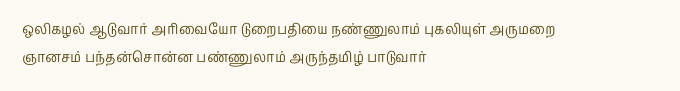ஒலிகழல் ஆடுவார் அரிவையோ டுறைபதியை நண்ணுலாம் புகலியுள் அருமறை ஞானசம் பந்தன்சொன்ன பண்ணுலாம் அருந்தமிழ் பாடுவார்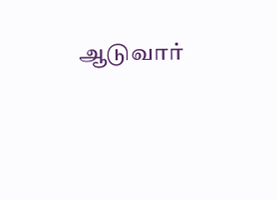ஆடுவார்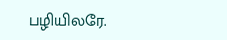பழியிலரே.